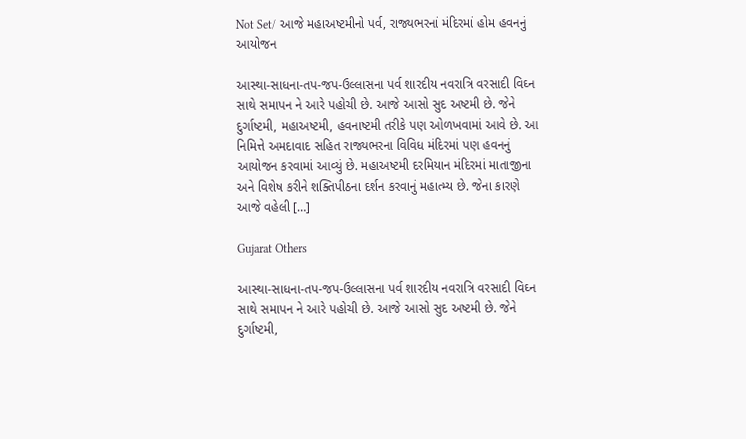Not Set/ આજે મહાઅષ્ટમીનો પર્વ, રાજ્યભરનાં મંદિરમાં હોમ હવનનું આયોજન

આસ્થા-સાધના-તપ-જપ-ઉલ્લાસના પર્વ શારદીય નવરાત્રિ વરસાદી વિઘ્ન સાથે સમાપન ને આરે પહોચી છે. આજે આસો સુદ અષ્ટમી છે. જેને દુર્ગાષ્ટમી, મહાઅષ્ટમી, હવનાષ્ટમી તરીકે પણ ઓળખવામાં આવે છે. આ નિમિત્તે અમદાવાદ સહિત રાજ્યભરના વિવિધ મંદિરમાં પણ હવનનું આયોજન કરવામાં આવ્યું છે. મહાઅષ્ટમી દરમિયાન મંદિરમાં માતાજીના અને વિશેષ કરીને શક્તિપીઠના દર્શન કરવાનું મહાત્મ્ય છે. જેના કારણે આજે વહેલી […]

Gujarat Others

આસ્થા-સાધના-તપ-જપ-ઉલ્લાસના પર્વ શારદીય નવરાત્રિ વરસાદી વિઘ્ન સાથે સમાપન ને આરે પહોચી છે. આજે આસો સુદ અષ્ટમી છે. જેને દુર્ગાષ્ટમી,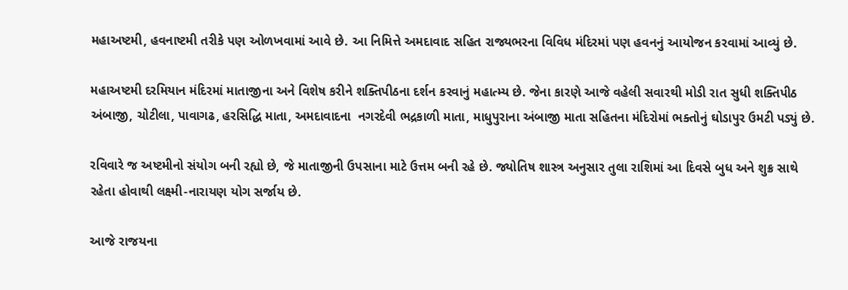મહાઅષ્ટમી, હવનાષ્ટમી તરીકે પણ ઓળખવામાં આવે છે. આ નિમિત્તે અમદાવાદ સહિત રાજ્યભરના વિવિધ મંદિરમાં પણ હવનનું આયોજન કરવામાં આવ્યું છે.

મહાઅષ્ટમી દરમિયાન મંદિરમાં માતાજીના અને વિશેષ કરીને શક્તિપીઠના દર્શન કરવાનું મહાત્મ્ય છે. જેના કારણે આજે વહેલી સવારથી મોડી રાત સુધી શક્તિપીઠ અંબાજી, ચોટીલા, પાવાગઢ, હરસિદ્ધિ માતા, અમદાવાદના  નગરદેવી ભદ્રકાળી માતા, માધુપુરાના અંબાજી માતા સહિતના મંદિરોમાં ભક્તોનું ઘોડાપુર ઉમટી પડ્યું છે.

રવિવારે જ અષ્ટમીનો સંયોગ બની રહ્યો છે, જે માતાજીની ઉપસાના માટે ઉત્તમ બની રહે છે. જ્યોતિષ શાસ્ત્ર અનુસાર તુલા રાશિમાં આ દિવસે બુધ અને શુક્ર સાથે રહેતા હોવાથી લક્ષ્મી-નારાયણ યોગ સર્જાય છે.

આજે રાજયના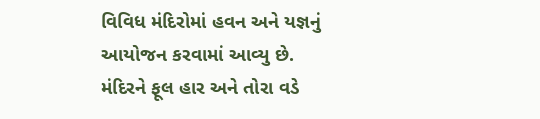વિવિધ મંદિરોમાં હવન અને યજ્ઞનું આયોજન કરવામાં આવ્યુ છે. મંદિરને ફૂલ હાર અને તોરા વડે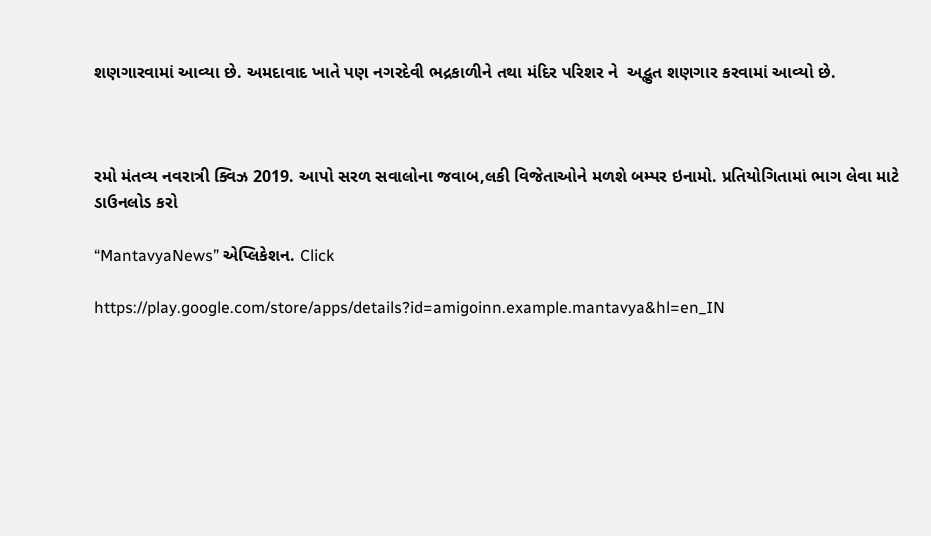શણગારવામાં આવ્યા છે. અમદાવાદ ખાતે પણ નગરદેવી ભદ્રકાળીને તથા મંદિર પરિશર ને  અદ્ભુત શણગાર કરવામાં આવ્યો છે.



રમો મંતવ્ય નવરાત્રી ક્વિઝ 2019. આપો સરળ સવાલોના જવાબ,લકી વિજેતાઓને મળશે બમ્પર ઇનામો. પ્રતિયોગિતામાં ભાગ લેવા માટે ડાઉનલોડ કરો

“MantavyaNews” એપ્લિકેશન. Click

https://play.google.com/store/apps/details?id=amigoinn.example.mantavya&hl=en_IN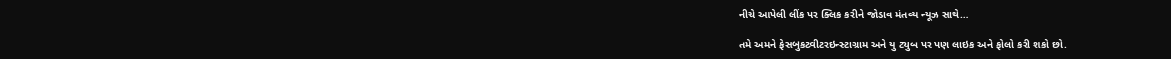નીચે આપેલી લીંક પર ક્લિક કરીને જોડાવ મંતવ્ય ન્યૂઝ સાથે…

તમે અમને ફેસબુકટ્વીટરઇન્સ્ટાગ્રામ અને યુ ટ્યુબ પર પણ લાઇક અને ફોલો કરી શકો છો.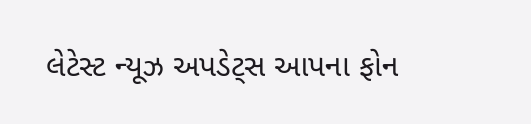લેટેસ્ટ ન્યૂઝ અપડેટ્સ આપના ફોન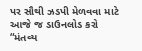પર સૌથી ઝડપી મેળવવા માટે આજે જ ડાઉનલોડ કરો “મંતવ્ય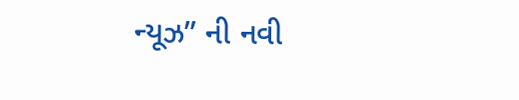ન્યૂઝ” ની નવી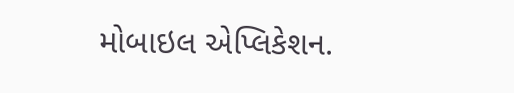મોબાઇલ એપ્લિકેશન.